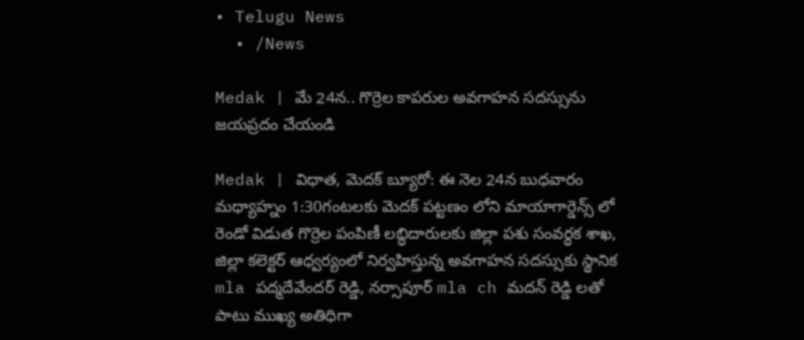• Telugu News
  • /News

Medak | మే 24న.. గొర్రెల కాపరుల అవగాహన సదస్సును జయప్రదం చేయండి

Medak | విధాత, మెదక్ బ్యూరో: ఈ నెల 24న బుధవారం మధ్యాహ్నం 1:30గంటలకు మెదక్ పట్టణం లోని మాయాగార్డెన్స్ లో రెండో విడుత గొర్రెల పంపిణీ లబ్ధిదారులకు జిల్లా పశు సంవర్ధక శాఖ, జిల్లా కలెక్టర్ ఆధ్వర్యంలో నిర్వహిస్తున్న అవగాహన సదస్సుకు స్థానిక mla పద్మదేవేందర్ రెడ్డి, నర్సాపూర్ mla ch మదన్ రెడ్డి లతో పాటు ముఖ్య అతిధిగా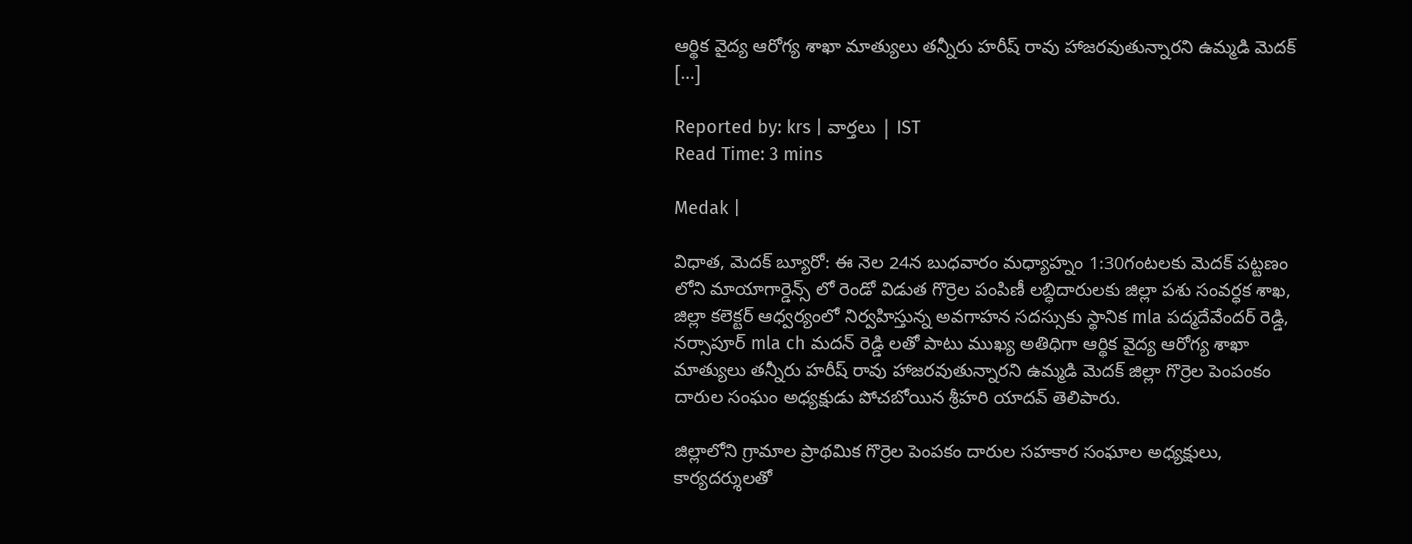ఆర్థిక వైద్య ఆరోగ్య శాఖా మాత్యులు తన్నీరు హరీష్ రావు హాజరవుతున్నారని ఉమ్మడి మెదక్‌ […]

Reported by: krs | వార్త‌లు | IST
Read Time: 3 mins

Medak |

విధాత, మెదక్ బ్యూరో: ఈ నెల 24న బుధవారం మధ్యాహ్నం 1:30గంటలకు మెదక్ పట్టణం లోని మాయాగార్డెన్స్ లో రెండో విడుత గొర్రెల పంపిణీ లబ్ధిదారులకు జిల్లా పశు సంవర్ధక శాఖ, జిల్లా కలెక్టర్ ఆధ్వర్యంలో నిర్వహిస్తున్న అవగాహన సదస్సుకు స్థానిక mla పద్మదేవేందర్ రెడ్డి, నర్సాపూర్ mla ch మదన్ రెడ్డి లతో పాటు ముఖ్య అతిధిగా ఆర్థిక వైద్య ఆరోగ్య శాఖా మాత్యులు తన్నీరు హరీష్ రావు హాజరవుతున్నారని ఉమ్మడి మెదక్‌ జిల్లా గొర్రెల పెంపంకం దారుల సంఘం అధ్యక్షుడు పోచబోయిన శ్రీహరి యాదవ్‌ తెలిపారు.

జిల్లాలోని గ్రామాల ప్రాథమిక గొర్రెల పెంపకం దారుల సహకార సంఘాల అధ్యక్షులు, కార్యదర్శులతో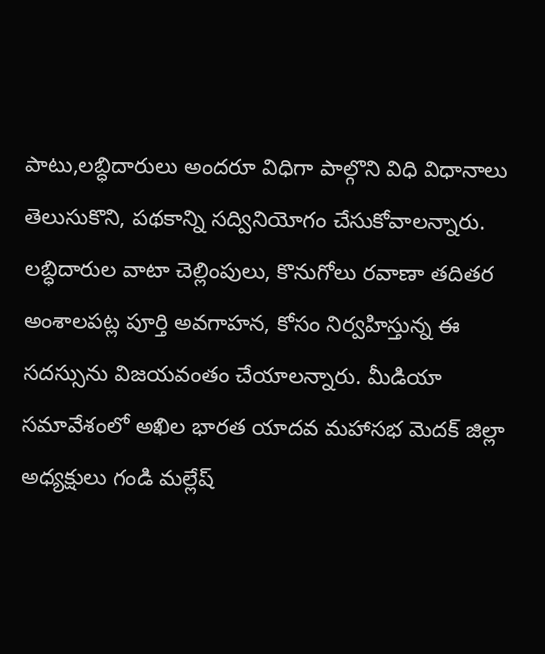పాటు,లబ్ధిదారులు అందరూ విధిగా పాల్గొని విధి విధానాలు తెలుసుకొని, పథకాన్ని సద్వినియోగం చేసుకోవాలన్నారు. లబ్ధిదారుల వాటా చెల్లింపులు, కొనుగోలు రవాణా తదితర అంశాలపట్ల పూర్తి అవగాహన, కోసం నిర్వహిస్తున్న ఈ సదస్సును విజయవంతం చేయాలన్నారు. మీడియా సమావేశంలో అఖిల భారత యాదవ మహాసభ మెదక్ జిల్లా అధ్యక్షులు గండి మల్లేష్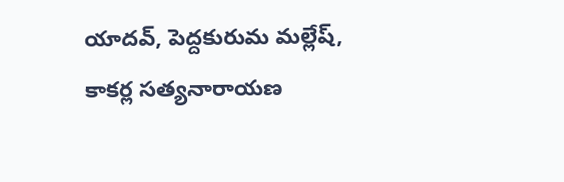యాదవ్, పెద్దకురుమ మల్లేష్, కాకర్ల సత్యనారాయణ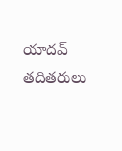యాదవ్ తదితరులు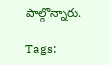పాల్గొన్నారు.

Tags: